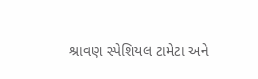શ્રાવણ સ્પેશિયલ ટામેટા અને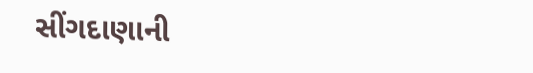સીંગદાણાની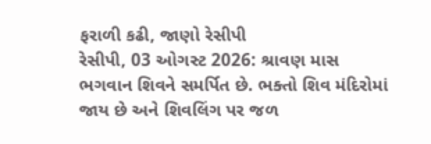ફરાળી કઢી, જાણો રેસીપી
રેસીપી, 03 ઓગસ્ટ 2026: શ્રાવણ માસ ભગવાન શિવને સમર્પિત છે. ભક્તો શિવ મંદિરોમાં જાય છે અને શિવલિંગ પર જળ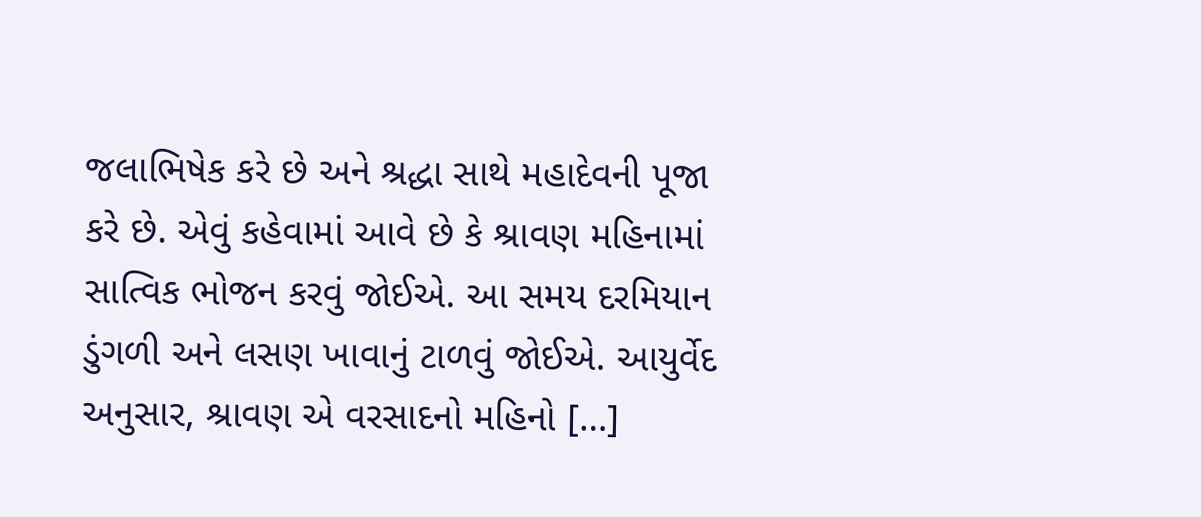જલાભિષેક કરે છે અને શ્રદ્ધા સાથે મહાદેવની પૂજા કરે છે. એવું કહેવામાં આવે છે કે શ્રાવણ મહિનામાં સાત્વિક ભોજન કરવું જોઈએ. આ સમય દરમિયાન ડુંગળી અને લસણ ખાવાનું ટાળવું જોઈએ. આયુર્વેદ અનુસાર, શ્રાવણ એ વરસાદનો મહિનો […]